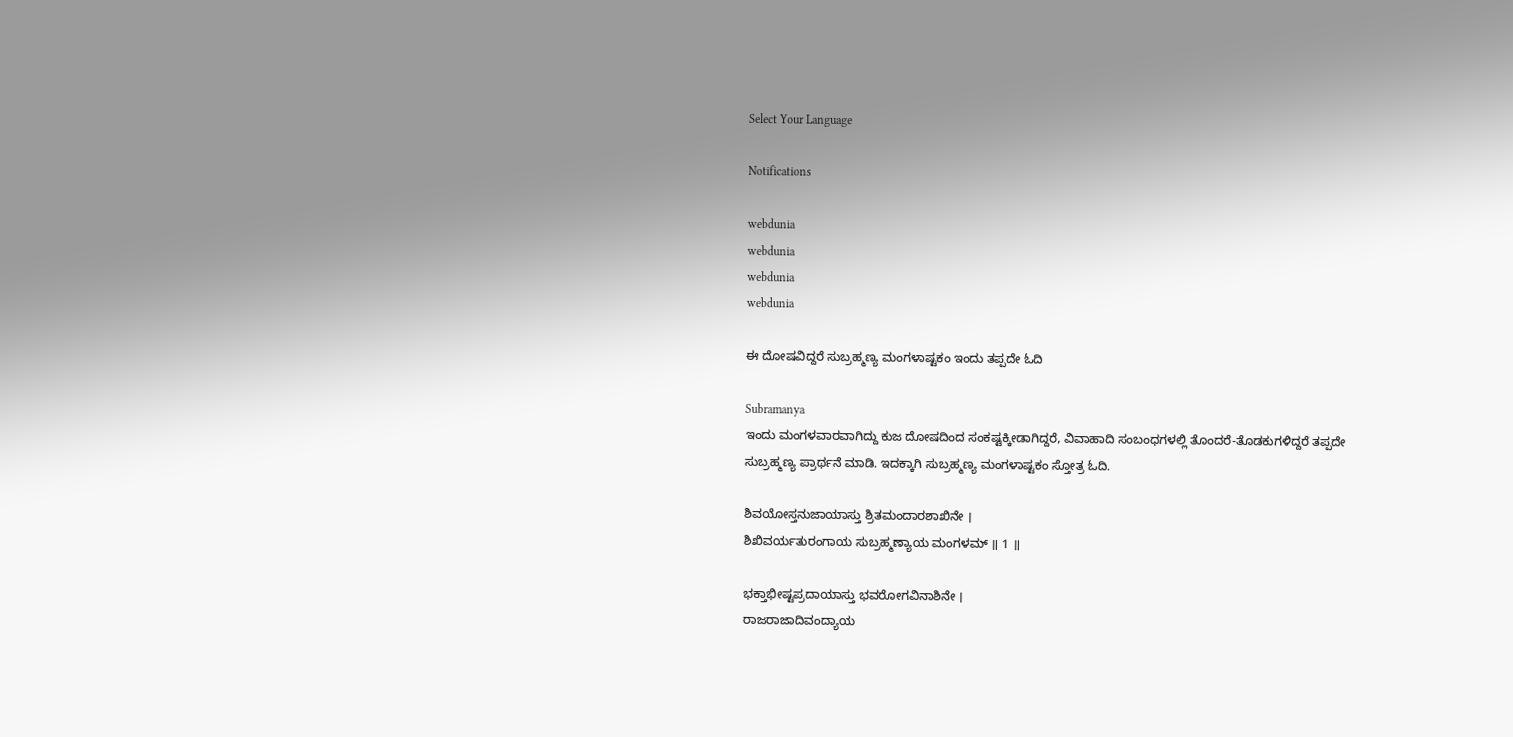Select Your Language

Notifications

webdunia
webdunia
webdunia
webdunia

ಈ ದೋಷವಿದ್ದರೆ ಸುಬ್ರಹ್ಮಣ್ಯ ಮಂಗಳಾಷ್ಟಕಂ ಇಂದು ತಪ್ಪದೇ ಓದಿ

Subramanya
ಇಂದು ಮಂಗಳವಾರವಾಗಿದ್ದು ಕುಜ ದೋಷದಿಂದ ಸಂಕಷ್ಟಕ್ಕೀಡಾಗಿದ್ದರೆ, ವಿವಾಹಾದಿ ಸಂಬಂಧಗಳಲ್ಲಿ ತೊಂದರೆ-ತೊಡಕುಗಳಿದ್ದರೆ ತಪ್ಪದೇ ಸುಬ್ರಹ್ಮಣ್ಯ ಪ್ರಾರ್ಥನೆ ಮಾಡಿ. ಇದಕ್ಕಾಗಿ ಸುಬ್ರಹ್ಮಣ್ಯ ಮಂಗಳಾಷ್ಟಕಂ ಸ್ತೋತ್ರ ಓದಿ.

ಶಿವಯೋಸ್ತನುಜಾಯಾಸ್ತು ಶ್ರಿತಮಂದಾರಶಾಖಿನೇ ।
ಶಿಖಿವರ್ಯತುರಂಗಾಯ ಸುಬ್ರಹ್ಮಣ್ಯಾಯ ಮಂಗಳಮ್ ॥ 1 ॥

ಭಕ್ತಾಭೀಷ್ಟಪ್ರದಾಯಾಸ್ತು ಭವರೋಗವಿನಾಶಿನೇ ।
ರಾಜರಾಜಾದಿವಂದ್ಯಾಯ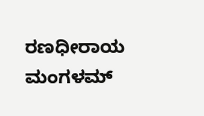ರಣಧೀರಾಯ ಮಂಗಳಮ್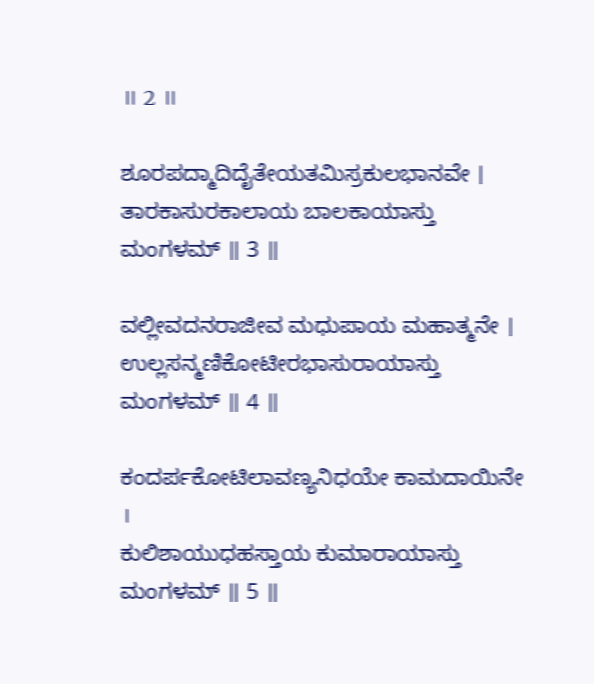॥ 2 ॥

ಶೂರಪದ್ಮಾದಿದೈತೇಯತಮಿಸ್ರಕುಲಭಾನವೇ ।
ತಾರಕಾಸುರಕಾಲಾಯ ಬಾಲಕಾಯಾಸ್ತು ಮಂಗಳಮ್ ॥ 3 ॥

ವಲ್ಲೀವದನರಾಜೀವ ಮಧುಪಾಯ ಮಹಾತ್ಮನೇ ।
ಉಲ್ಲಸನ್ಮಣಿಕೋಟೀರಭಾಸುರಾಯಾಸ್ತು ಮಂಗಳಮ್ ॥ 4 ॥

ಕಂದರ್ಪಕೋಟಿಲಾವಣ್ಯನಿಧಯೇ ಕಾಮದಾಯಿನೇ ।
ಕುಲಿಶಾಯುಧಹಸ್ತಾಯ ಕುಮಾರಾಯಾಸ್ತು ಮಂಗಳಮ್ ॥ 5 ॥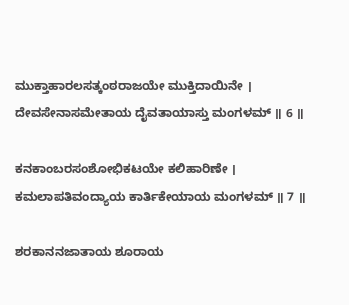ಮುಕ್ತಾಹಾರಲಸತ್ಕಂಠರಾಜಯೇ ಮುಕ್ತಿದಾಯಿನೇ ।
ದೇವಸೇನಾಸಮೇತಾಯ ದೈವತಾಯಾಸ್ತು ಮಂಗಳಮ್ ॥ 6 ॥

ಕನಕಾಂಬರಸಂಶೋಭಿಕಟಯೇ ಕಲಿಹಾರಿಣೇ ।
ಕಮಲಾಪತಿವಂದ್ಯಾಯ ಕಾರ್ತಿಕೇಯಾಯ ಮಂಗಳಮ್ ॥ 7 ॥

ಶರಕಾನನಜಾತಾಯ ಶೂರಾಯ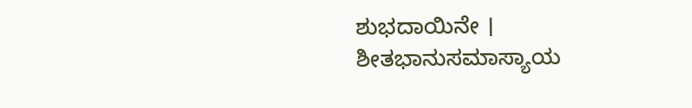ಶುಭದಾಯಿನೇ ।
ಶೀತಭಾನುಸಮಾಸ್ಯಾಯ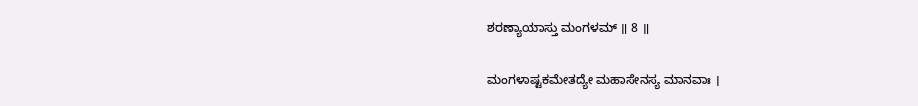ಶರಣ್ಯಾಯಾಸ್ತು ಮಂಗಳಮ್ ॥ 8 ॥

ಮಂಗಳಾಷ್ಟಕಮೇತದ್ಯೇ ಮಹಾಸೇನಸ್ಯ ಮಾನವಾಃ ।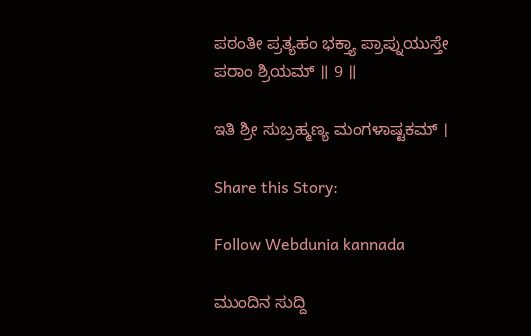ಪಠಂತೀ ಪ್ರತ್ಯಹಂ ಭಕ್ತ್ಯಾ ಪ್ರಾಪ್ನುಯುಸ್ತೇ ಪರಾಂ ಶ್ರಿಯಮ್ ॥ 9 ॥

ಇತಿ ಶ್ರೀ ಸುಬ್ರಹ್ಮಣ್ಯ ಮಂಗಳಾಷ್ಟಕಮ್ ।

Share this Story:

Follow Webdunia kannada

ಮುಂದಿನ ಸುದ್ದಿ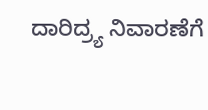ದಾರಿದ್ರ್ಯ ನಿವಾರಣೆಗೆ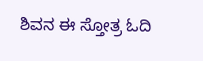ಶಿವನ ಈ ಸ್ತೋತ್ರ ಓದಿ